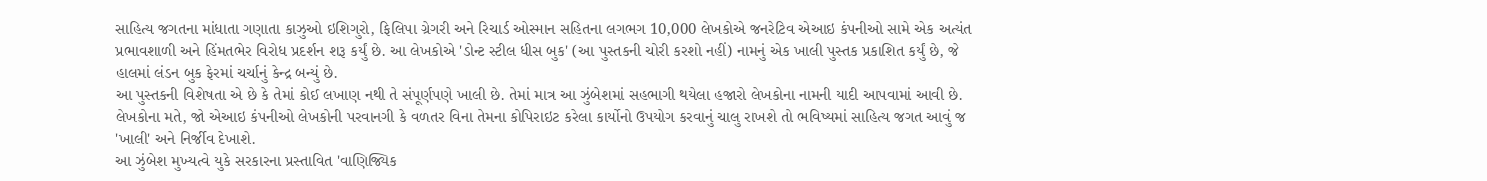સાહિત્ય જગતના માંધાતા ગણાતા કાઝુઓ ઇશિગુરો, ફિલિપા ગ્રેગરી અને રિચાર્ડ ઓસ્માન સહિતના લગભગ 10,000 લેખકોએ જનરેટિવ એઆઇ કંપનીઓ સામે એક અત્યંત પ્રભાવશાળી અને હિંમતભેર વિરોધ પ્રદર્શન શરૂ કર્યું છે. આ લેખકોએ 'ડોન્ટ સ્ટીલ ધીસ બુક' (આ પુસ્તકની ચોરી કરશો નહીં) નામનું એક ખાલી પુસ્તક પ્રકાશિત કર્યું છે, જે હાલમાં લંડન બુક ફેરમાં ચર્ચાનું કેન્દ્ર બન્યું છે.
આ પુસ્તકની વિશેષતા એ છે કે તેમાં કોઈ લખાણ નથી તે સંપૂર્ણપણે ખાલી છે. તેમાં માત્ર આ ઝુંબેશમાં સહભાગી થયેલા હજારો લેખકોના નામની યાદી આપવામાં આવી છે. લેખકોના મતે, જો એઆઇ કંપનીઓ લેખકોની પરવાનગી કે વળતર વિના તેમના કોપિરાઇટ કરેલા કાર્યોનો ઉપયોગ કરવાનું ચાલુ રાખશે તો ભવિષ્યમાં સાહિત્ય જગત આવું જ 'ખાલી' અને નિર્જીવ દેખાશે.
આ ઝુંબેશ મુખ્યત્વે યુકે સરકારના પ્રસ્તાવિત 'વાણિજ્યિક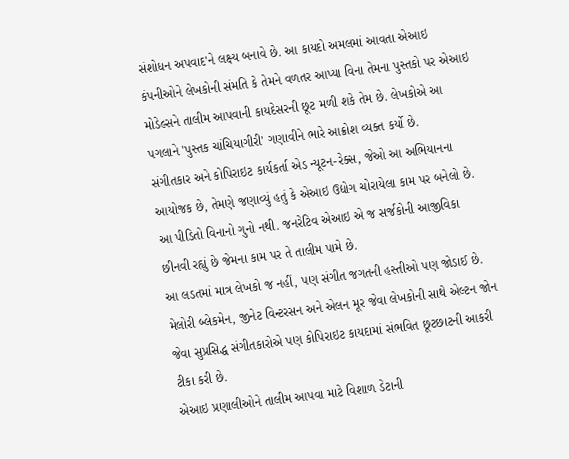સંશોધન અપવાદ'ને લક્ષ્ય બનાવે છે. આ કાયદો અમલમાં આવતા એઆઇ કંપનીઓને લેખકોની સંમતિ કે તેમને વળતર આપ્યા વિના તેમના પુસ્તકો પર એઆઇ મોડેલ્સને તાલીમ આપવાની કાયદેસરની છૂટ મળી શકે તેમ છે. લેખકોએ આ પગલાને 'પુસ્તક ચાંચિયાગીરી' ગણાવીને ભારે આક્રોશ વ્યક્ત કર્યો છે.
સંગીતકાર અને કોપિરાઇટ કાર્યકર્તા એડ ન્યૂટન-રેક્સ, જેઓ આ અભિયાનના આયોજક છે, તેમણે જણાવ્યું હતું કે એઆઇ ઉદ્યોગ ચોરાયેલા કામ પર બનેલો છે. આ પીડિતો વિનાનો ગુનો નથી. જનરેટિવ એઆઇ એ જ સર્જકોની આજીવિકા છીનવી રહ્યું છે જેમના કામ પર તે તાલીમ પામે છે.
આ લડતમાં માત્ર લેખકો જ નહીં, પણ સંગીત જગતની હસ્તીઓ પણ જોડાઈ છે. મેલોરી બ્લેકમેન, જીનેટ વિન્ટરસન અને એલન મૂર જેવા લેખકોની સાથે એલ્ટન જોન જેવા સુપ્રસિદ્ધ સંગીતકારોએ પણ કોપિરાઇટ કાયદામાં સંભવિત છૂટછાટની આકરી ટીકા કરી છે.
એઆઇ પ્રણાલીઓને તાલીમ આપવા માટે વિશાળ ડેટાની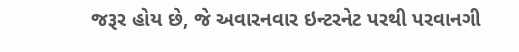જરૂર હોય છે, જે અવારનવાર ઇન્ટરનેટ પરથી પરવાનગી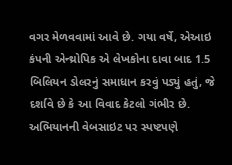વગર મેળવવામાં આવે છે. ગયા વર્ષે, એઆઇ કંપની એન્થ્રોપિક એ લેખકોના દાવા બાદ 1.5 બિલિયન ડોલરનું સમાધાન કરવું પડ્યું હતું, જે દર્શાવે છે કે આ વિવાદ કેટલો ગંભીર છે.
અભિયાનની વેબસાઇટ પર સ્પષ્ટપણે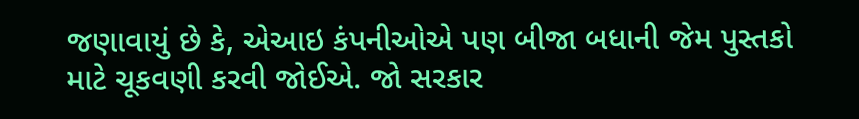જણાવાયું છે કે, એઆઇ કંપનીઓએ પણ બીજા બધાની જેમ પુસ્તકો માટે ચૂકવણી કરવી જોઈએ. જો સરકાર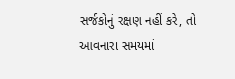સર્જકોનું રક્ષણ નહીં કરે, તો આવનારા સમયમાં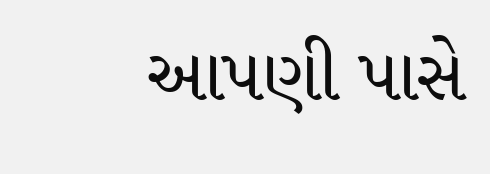આપણી પાસે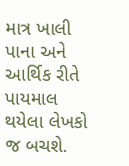માત્ર ખાલી પાના અને આર્થિક રીતે પાયમાલ થયેલા લેખકો જ બચશે.